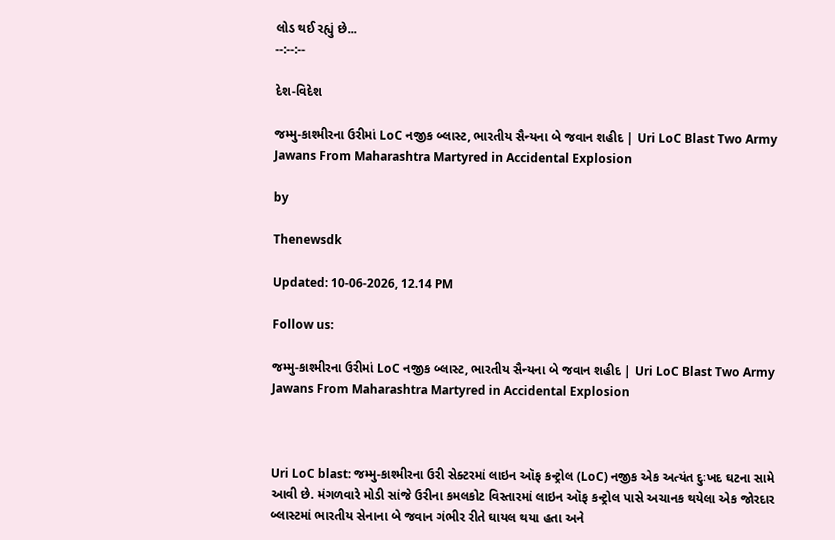લોડ થઈ રહ્યું છે...
--:--:--

દેશ-વિદેશ

જમ્મુ-કાશ્મીરના ઉરીમાં LoC નજીક બ્લાસ્ટ, ભારતીય સૈન્યના બે જવાન શહીદ | Uri LoC Blast Two Army Jawans From Maharashtra Martyred in Accidental Explosion

by

Thenewsdk

Updated: 10-06-2026, 12.14 PM

Follow us:

જમ્મુ-કાશ્મીરના ઉરીમાં LoC નજીક બ્લાસ્ટ, ભારતીય સૈન્યના બે જવાન શહીદ | Uri LoC Blast Two Army Jawans From Maharashtra Martyred in Accidental Explosion



Uri LoC blast: જમ્મુ-કાશ્મીરના ઉરી સેક્ટરમાં લાઇન ઑફ કન્ટ્રોલ (LoC) નજીક એક અત્યંત દુઃખદ ઘટના સામે આવી છે. મંગળવારે મોડી સાંજે ઉરીના કમલકોટ વિસ્તારમાં લાઇન ઑફ કન્ટ્રોલ પાસે અચાનક થયેલા એક જોરદાર બ્લાસ્ટમાં ભારતીય સેનાના બે જવાન ગંભીર રીતે ઘાયલ થયા હતા અને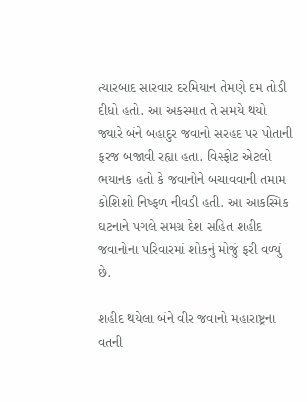ત્યારબાદ સારવાર દરમિયાન તેમણે દમ તોડી દીધો હતો. આ અકસ્માત તે સમયે થયો જ્યારે બંને બહાદુર જવાનો સરહદ પર પોતાની ફરજ બજાવી રહ્યા હતા. વિસ્ફોટ એટલો ભયાનક હતો કે જવાનોને બચાવવાની તમામ કોશિશો નિષ્ફળ નીવડી હતી. આ આકસ્મિક ઘટનાને પગલે સમગ્ર દેશ સહિત શહીદ જવાનોના પરિવારમાં શોકનું મોજું ફરી વળ્યું છે.

શહીદ થયેલા બંને વીર જવાનો મહારાષ્ટ્રના વતની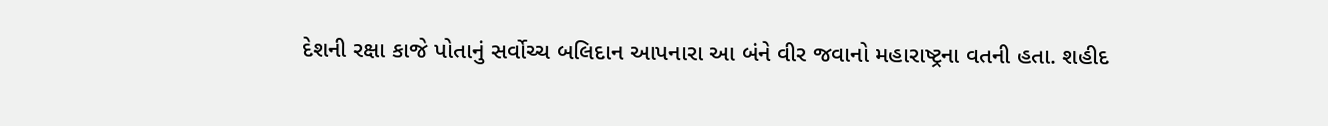દેશની રક્ષા કાજે પોતાનું સર્વોચ્ચ બલિદાન આપનારા આ બંને વીર જવાનો મહારાષ્ટ્રના વતની હતા. શહીદ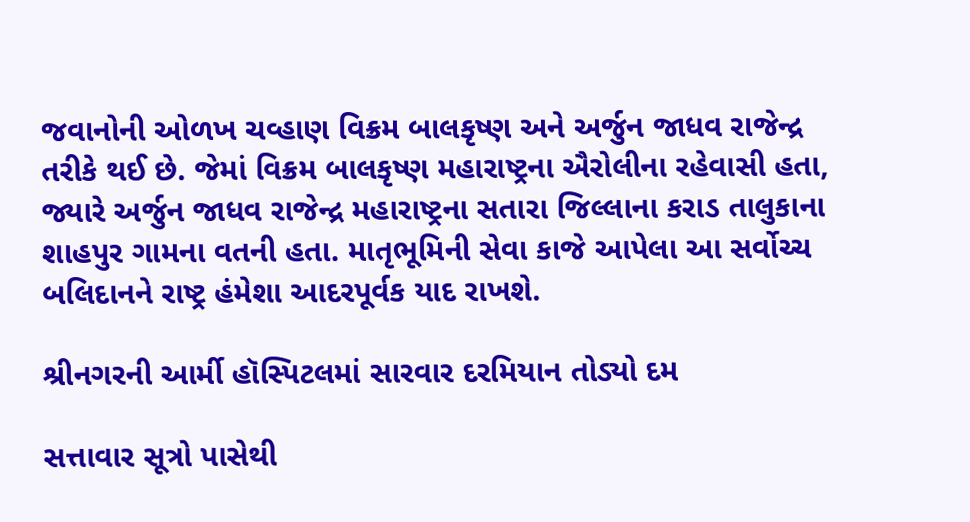જવાનોની ઓળખ ચવ્હાણ વિક્રમ બાલકૃષ્ણ અને અર્જુન જાધવ રાજેન્દ્ર તરીકે થઈ છે. જેમાં વિક્રમ બાલકૃષ્ણ મહારાષ્ટ્રના ઐરોલીના રહેવાસી હતા, જ્યારે અર્જુન જાધવ રાજેન્દ્ર મહારાષ્ટ્રના સતારા જિલ્લાના કરાડ તાલુકાના શાહપુર ગામના વતની હતા. માતૃભૂમિની સેવા કાજે આપેલા આ સર્વોચ્ચ બલિદાનને રાષ્ટ્ર હંમેશા આદરપૂર્વક યાદ રાખશે.

શ્રીનગરની આર્મી હૉસ્પિટલમાં સારવાર દરમિયાન તોડ્યો દમ

સત્તાવાર સૂત્રો પાસેથી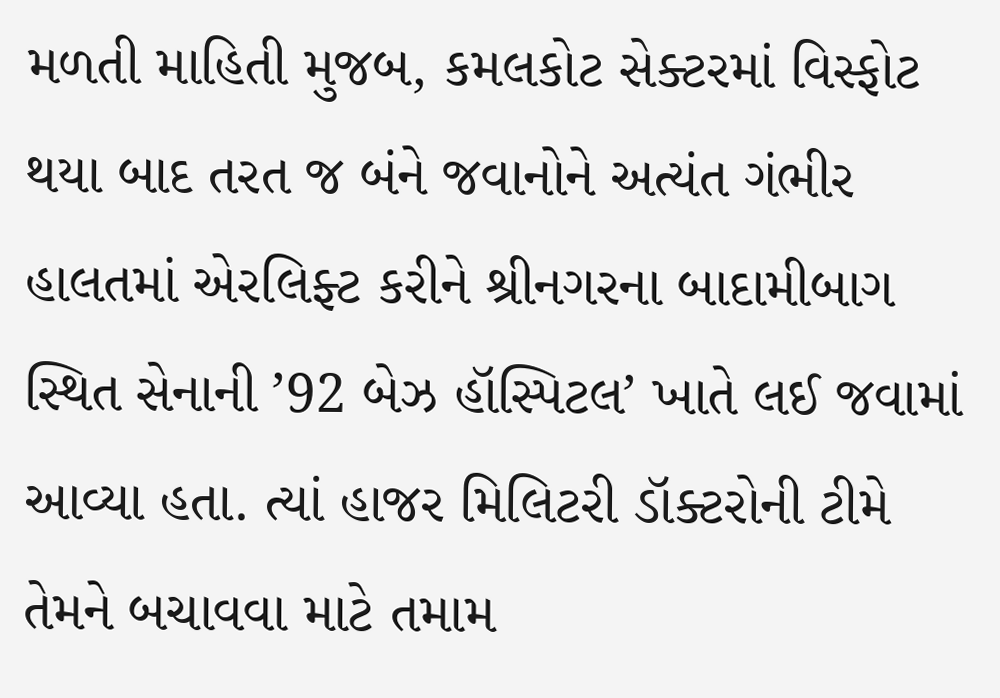મળતી માહિતી મુજબ, કમલકોટ સેક્ટરમાં વિસ્ફોટ થયા બાદ તરત જ બંને જવાનોને અત્યંત ગંભીર હાલતમાં એરલિફ્ટ કરીને શ્રીનગરના બાદામીબાગ સ્થિત સેનાની ’92 બેઝ હૉસ્પિટલ’ ખાતે લઈ જવામાં આવ્યા હતા. ત્યાં હાજર મિલિટરી ડૉક્ટરોની ટીમે તેમને બચાવવા માટે તમામ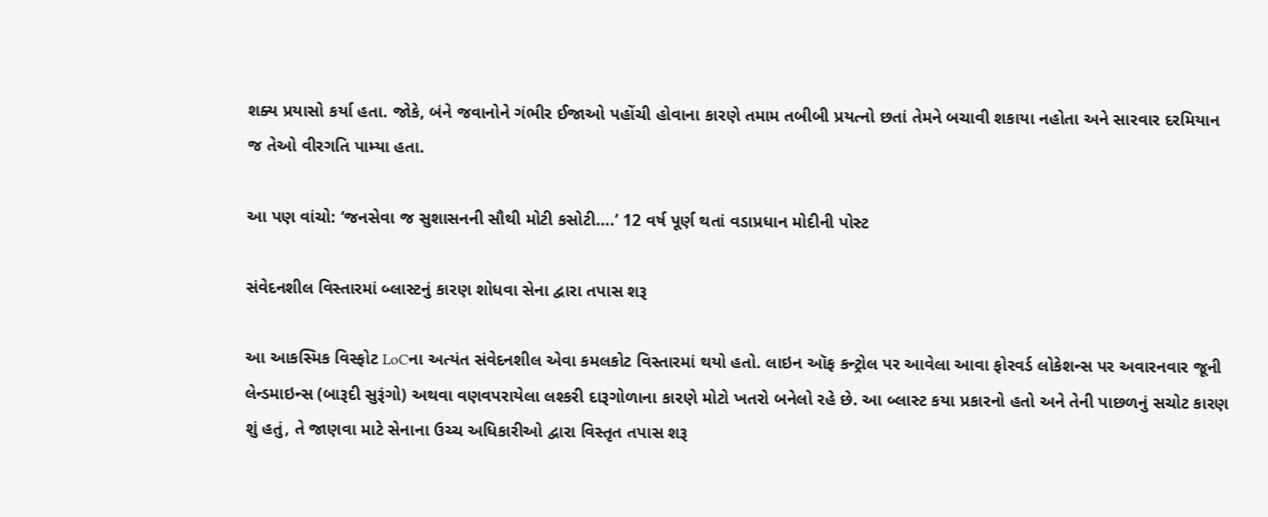શક્ય પ્રયાસો કર્યા હતા. જોકે, બંને જવાનોને ગંભીર ઈજાઓ પહોંચી હોવાના કારણે તમામ તબીબી પ્રયત્નો છતાં તેમને બચાવી શકાયા નહોતા અને સારવાર દરમિયાન જ તેઓ વીરગતિ પામ્યા હતા.

આ પણ વાંચો: ‘જનસેવા જ સુશાસનની સૌથી મોટી કસોટી….’ 12 વર્ષ પૂર્ણ થતાં વડાપ્રધાન મોદીની પોસ્ટ

સંવેદનશીલ વિસ્તારમાં બ્લાસ્ટનું કારણ શોધવા સેના દ્વારા તપાસ શરૂ

આ આકસ્મિક વિસ્ફોટ LoCના અત્યંત સંવેદનશીલ એવા કમલકોટ વિસ્તારમાં થયો હતો. લાઇન ઑફ કન્ટ્રોલ પર આવેલા આવા ફોરવર્ડ લોકેશન્સ પર અવારનવાર જૂની લેન્ડમાઇન્સ (બારૂદી સુરૂંગો) અથવા વણવપરાયેલા લશ્કરી દારૂગોળાના કારણે મોટો ખતરો બનેલો રહે છે. આ બ્લાસ્ટ કયા પ્રકારનો હતો અને તેની પાછળનું સચોટ કારણ શું હતું, તે જાણવા માટે સેનાના ઉચ્ચ અધિકારીઓ દ્વારા વિસ્તૃત તપાસ શરૂ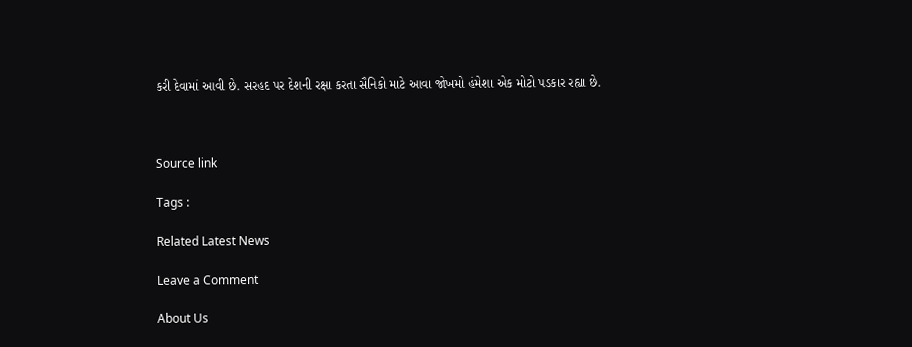કરી દેવામાં આવી છે. સરહદ પર દેશની રક્ષા કરતા સૈનિકો માટે આવા જોખમો હંમેશા એક મોટો પડકાર રહ્યા છે.



Source link

Tags :

Related Latest News

Leave a Comment

About Us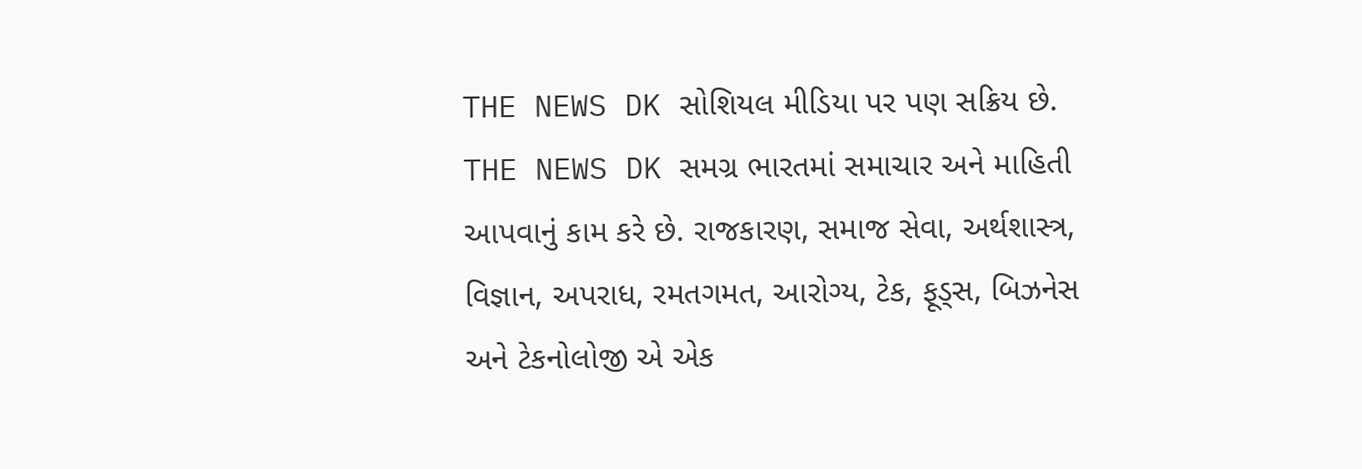THE NEWS DK સોશિયલ મીડિયા પર પણ સક્રિય છે. THE NEWS DK સમગ્ર ભારતમાં સમાચાર અને માહિતી આપવાનું કામ કરે છે. રાજકારણ, સમાજ સેવા, અર્થશાસ્ત્ર, વિજ્ઞાન, અપરાધ, રમતગમત, આરોગ્ય, ટેક, ફૂડ્સ, બિઝનેસ અને ટેકનોલોજી એ એક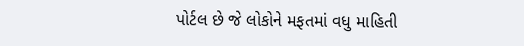પોર્ટલ છે જે લોકોને મફતમાં વધુ માહિતી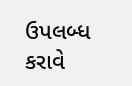ઉપલબ્ધ કરાવે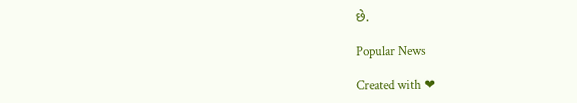છે.

Popular News

Created with ❤